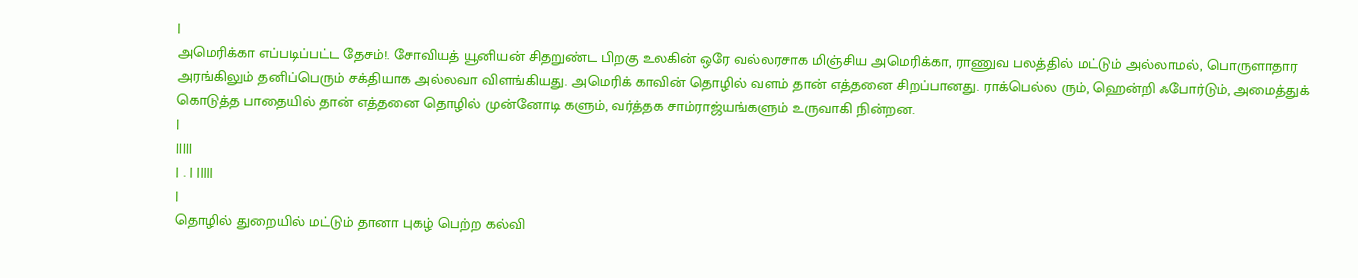|
அமெரிக்கா எப்படிப்பட்ட தேசம்!. சோவியத் யூனியன் சிதறுண்ட பிறகு உலகின் ஒரே வல்லரசாக மிஞ்சிய அமெரிக்கா, ராணுவ பலத்தில் மட்டும் அல்லாமல், பொருளாதார அரங்கிலும் தனிப்பெரும் சக்தியாக அல்லவா விளங்கியது. அமெரிக் காவின் தொழில் வளம் தான் எத்தனை சிறப்பானது. ராக்பெல்ல ரும், ஹென்றி ஃபோர்டும், அமைத்துக் கொடுத்த பாதையில் தான் எத்தனை தொழில் முன்னோடி களும், வர்த்தக சாம்ராஜ்யங்களும் உருவாகி நின்றன.
|
|||||
| . | |||||
|
தொழில் துறையில் மட்டும் தானா புகழ் பெற்ற கல்வி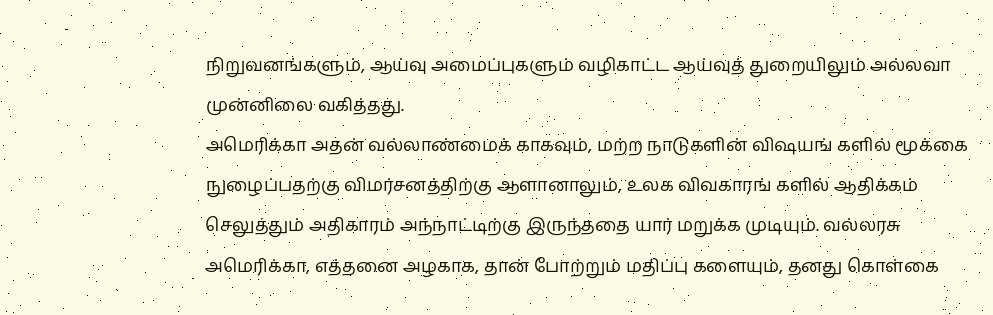நிறுவனங்களும், ஆய்வு அமைப்புகளும் வழிகாட்ட ஆய்வுத் துறையிலும் அல்லவா முன்னிலை வகித்தது.
அமெரிக்கா அதன் வல்லாண்மைக் காகவும், மற்ற நாடுகளின் விஷயங் களில் மூக்கை நுழைப்பதற்கு விமர்சனத்திற்கு ஆளானாலும், உலக விவகாரங் களில் ஆதிக்கம் செலுத்தும் அதிகாரம் அந்நாட்டிற்கு இருந்ததை யார் மறுக்க முடியும். வல்லரசு அமெரிக்கா, எத்தனை அழகாக, தான் போற்றும் மதிப்பு களையும், தனது கொள்கை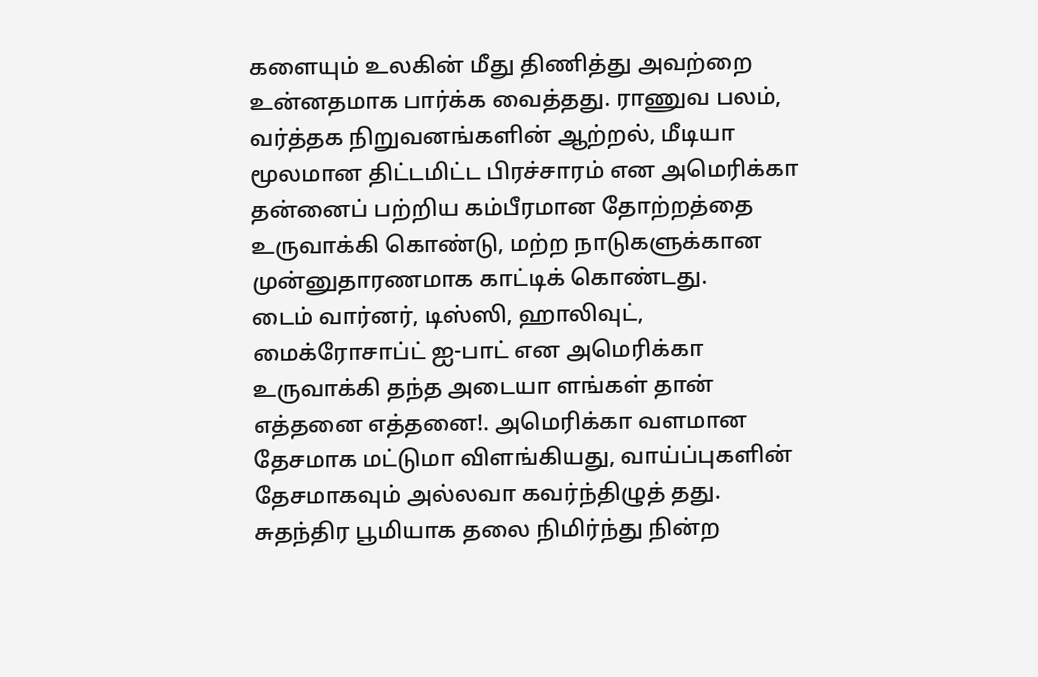களையும் உலகின் மீது திணித்து அவற்றை உன்னதமாக பார்க்க வைத்தது. ராணுவ பலம், வர்த்தக நிறுவனங்களின் ஆற்றல், மீடியா மூலமான திட்டமிட்ட பிரச்சாரம் என அமெரிக்கா தன்னைப் பற்றிய கம்பீரமான தோற்றத்தை உருவாக்கி கொண்டு, மற்ற நாடுகளுக்கான முன்னுதாரணமாக காட்டிக் கொண்டது.
டைம் வார்னர், டிஸ்ஸி, ஹாலிவுட், மைக்ரோசாப்ட் ஐ-பாட் என அமெரிக்கா உருவாக்கி தந்த அடையா ளங்கள் தான் எத்தனை எத்தனை!. அமெரிக்கா வளமான தேசமாக மட்டுமா விளங்கியது, வாய்ப்புகளின் தேசமாகவும் அல்லவா கவர்ந்திழுத் தது. சுதந்திர பூமியாக தலை நிமிர்ந்து நின்ற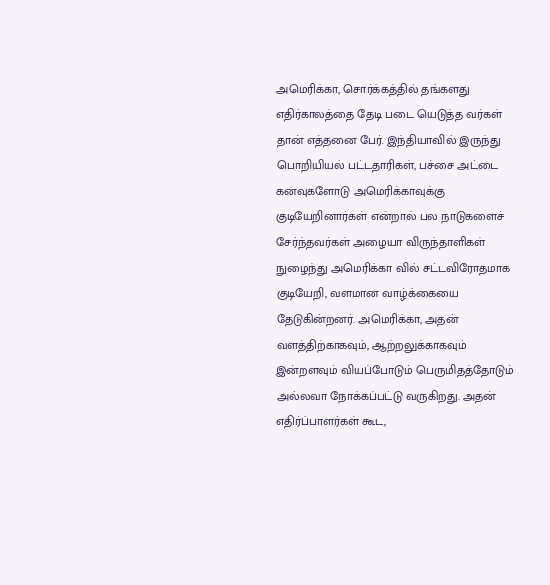அமெரிக்கா, சொர்க்கத்தில் தங்களது எதிர்காலத்தை தேடி படை யெடுத்த வர்கள் தான் எத்தனை பேர். இந்தியாவில் இருந்து பொறியியல் பட்டதாரிகள், பச்சை அட்டை கனவுகளோடு அமெரிக்காவுக்கு குடியேறினார்கள் என்றால் பல நாடுகளைச் சேர்ந்தவர்கள் அழையா விருந்தாளிகள் நுழைந்து அமெரிக்கா வில் சட்டவிரோதமாக குடியேறி, வளமான வாழ்க்கையை தேடுகின்றனர். அமெரிக்கா, அதன் வளத்திற்காகவும், ஆற்றலுக்காகவும் இன்றளவும் வியப்போடும் பெருமிதத்தோடும் அல்லவா நோக்கப்பட்டு வருகிறது. அதன் எதிர்ப்பாளர்கள் கூட,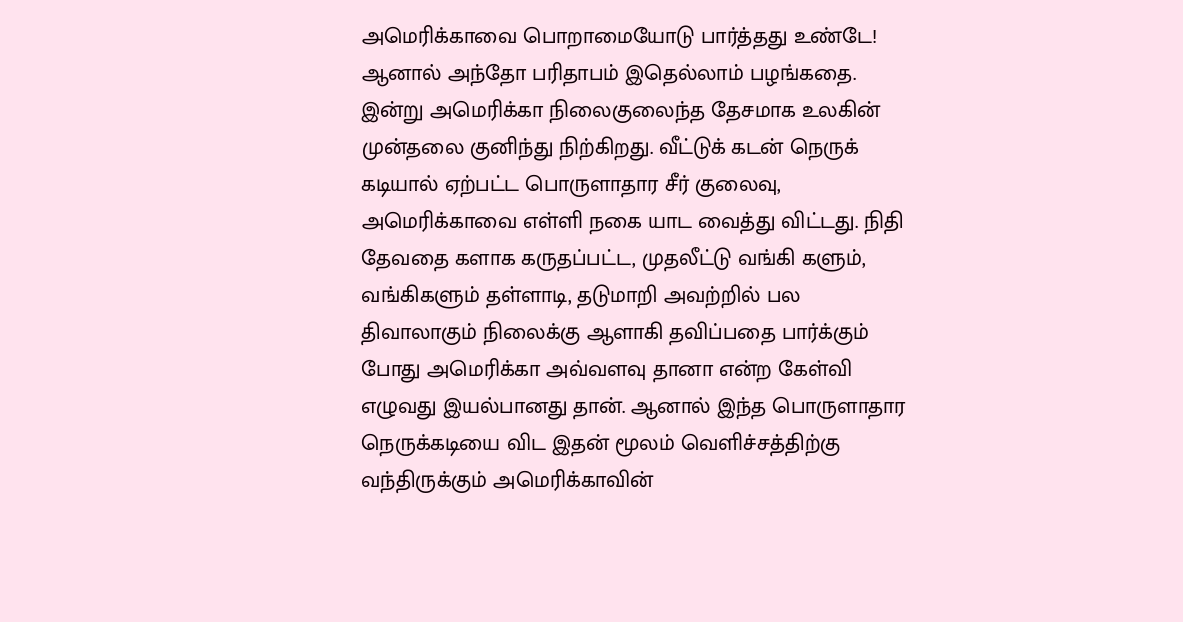அமெரிக்காவை பொறாமையோடு பார்த்தது உண்டே! ஆனால் அந்தோ பரிதாபம் இதெல்லாம் பழங்கதை. இன்று அமெரிக்கா நிலைகுலைந்த தேசமாக உலகின் முன்தலை குனிந்து நிற்கிறது. வீட்டுக் கடன் நெருக் கடியால் ஏற்பட்ட பொருளாதார சீர் குலைவு, அமெரிக்காவை எள்ளி நகை யாட வைத்து விட்டது. நிதி தேவதை களாக கருதப்பட்ட, முதலீட்டு வங்கி களும், வங்கிகளும் தள்ளாடி, தடுமாறி அவற்றில் பல திவாலாகும் நிலைக்கு ஆளாகி தவிப்பதை பார்க்கும் போது அமெரிக்கா அவ்வளவு தானா என்ற கேள்வி எழுவது இயல்பானது தான். ஆனால் இந்த பொருளாதார நெருக்கடியை விட இதன் மூலம் வெளிச்சத்திற்கு வந்திருக்கும் அமெரிக்காவின்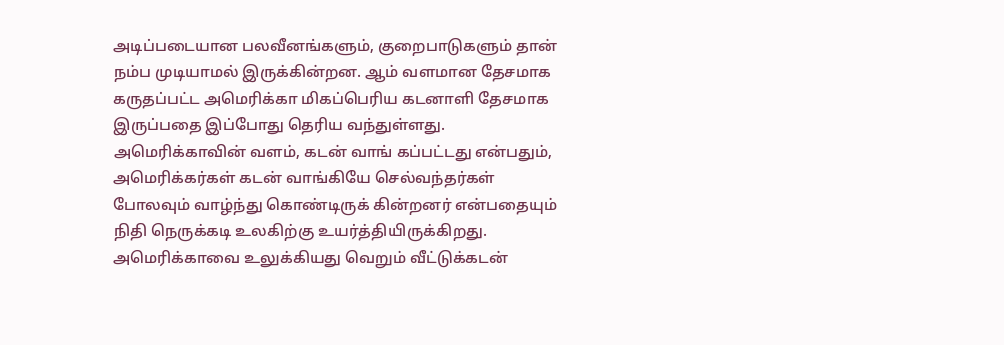அடிப்படையான பலவீனங்களும், குறைபாடுகளும் தான் நம்ப முடியாமல் இருக்கின்றன. ஆம் வளமான தேசமாக கருதப்பட்ட அமெரிக்கா மிகப்பெரிய கடனாளி தேசமாக இருப்பதை இப்போது தெரிய வந்துள்ளது. அமெரிக்காவின் வளம், கடன் வாங் கப்பட்டது என்பதும், அமெரிக்கர்கள் கடன் வாங்கியே செல்வந்தர்கள் போலவும் வாழ்ந்து கொண்டிருக் கின்றனர் என்பதையும் நிதி நெருக்கடி உலகிற்கு உயர்த்தியிருக்கிறது.
அமெரிக்காவை உலுக்கியது வெறும் வீட்டுக்கடன்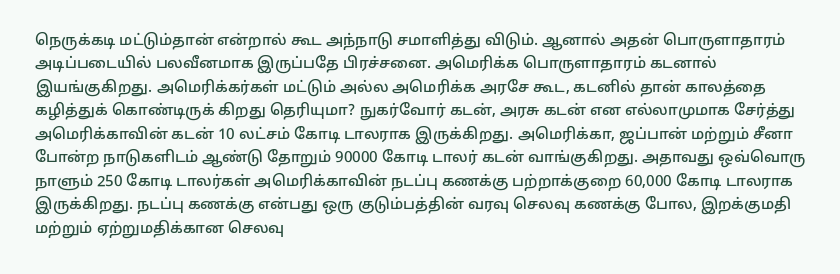நெருக்கடி மட்டும்தான் என்றால் கூட அந்நாடு சமாளித்து விடும். ஆனால் அதன் பொருளாதாரம் அடிப்படையில் பலவீனமாக இருப்பதே பிரச்சனை. அமெரிக்க பொருளாதாரம் கடனால் இயங்குகிறது. அமெரிக்கர்கள் மட்டும் அல்ல அமெரிக்க அரசே கூட, கடனில் தான் காலத்தை கழித்துக் கொண்டிருக் கிறது தெரியுமா? நுகர்வோர் கடன், அரசு கடன் என எல்லாமுமாக சேர்த்து அமெரிக்காவின் கடன் 10 லட்சம் கோடி டாலராக இருக்கிறது. அமெரிக்கா, ஜப்பான் மற்றும் சீனா போன்ற நாடுகளிடம் ஆண்டு தோறும் 90000 கோடி டாலர் கடன் வாங்குகிறது. அதாவது ஒவ்வொரு நாளும் 250 கோடி டாலர்கள் அமெரிக்காவின் நடப்பு கணக்கு பற்றாக்குறை 60,000 கோடி டாலராக இருக்கிறது. நடப்பு கணக்கு என்பது ஒரு குடும்பத்தின் வரவு செலவு கணக்கு போல, இறக்குமதி மற்றும் ஏற்றுமதிக்கான செலவு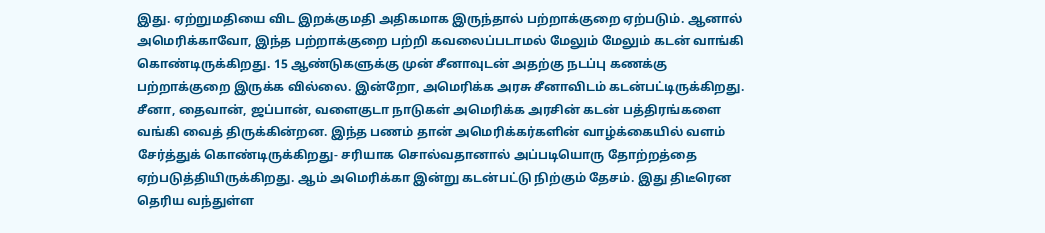இது. ஏற்றுமதியை விட இறக்குமதி அதிகமாக இருந்தால் பற்றாக்குறை ஏற்படும். ஆனால் அமெரிக்காவோ, இந்த பற்றாக்குறை பற்றி கவலைப்படாமல் மேலும் மேலும் கடன் வாங்கி கொண்டிருக்கிறது. 15 ஆண்டுகளுக்கு முன் சீனாவுடன் அதற்கு நடப்பு கணக்கு பற்றாக்குறை இருக்க வில்லை. இன்றோ, அமெரிக்க அரசு சீனாவிடம் கடன்பட்டிருக்கிறது. சீனா, தைவான், ஜப்பான், வளைகுடா நாடுகள் அமெரிக்க அரசின் கடன் பத்திரங்களை வங்கி வைத் திருக்கின்றன. இந்த பணம் தான் அமெரிக்கர்களின் வாழ்க்கையில் வளம் சேர்த்துக் கொண்டிருக்கிறது- சரியாக சொல்வதானால் அப்படியொரு தோற்றத்தை ஏற்படுத்தியிருக்கிறது. ஆம் அமெரிக்கா இன்று கடன்பட்டு நிற்கும் தேசம். இது திடீரென தெரிய வந்துள்ள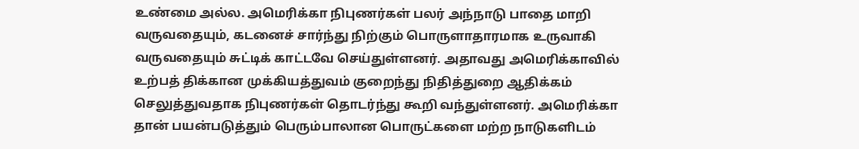உண்மை அல்ல. அமெரிக்கா நிபுணர்கள் பலர் அந்நாடு பாதை மாறி வருவதையும், கடனைச் சார்ந்து நிற்கும் பொருளாதாரமாக உருவாகி வருவதையும் சுட்டிக் காட்டவே செய்துள்ளனர். அதாவது அமெரிக்காவில் உற்பத் திக்கான முக்கியத்துவம் குறைந்து நிதித்துறை ஆதிக்கம் செலுத்துவதாக நிபுணர்கள் தொடர்ந்து கூறி வந்துள்ளனர். அமெரிக்கா தான் பயன்படுத்தும் பெரும்பாலான பொருட்களை மற்ற நாடுகளிடம்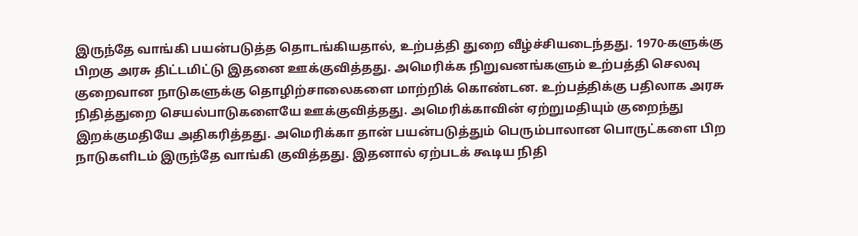இருந்தே வாங்கி பயன்படுத்த தொடங்கியதால், உற்பத்தி துறை வீழ்ச்சியடைந்தது. 1970-களுக்கு பிறகு அரசு திட்டமிட்டு இதனை ஊக்குவித்தது. அமெரிக்க நிறுவனங்களும் உற்பத்தி செலவு குறைவான நாடுகளுக்கு தொழிற்சாலைகளை மாற்றிக் கொண்டன. உற்பத்திக்கு பதிலாக அரசு நிதித்துறை செயல்பாடுகளையே ஊக்குவித்தது. அமெரிக்காவின் ஏற்றுமதியும் குறைந்து இறக்குமதியே அதிகரித்தது. அமெரிக்கா தான் பயன்படுத்தும் பெரும்பாலான பொருட்களை பிற நாடுகளிடம் இருந்தே வாங்கி குவித்தது. இதனால் ஏற்படக் கூடிய நிதி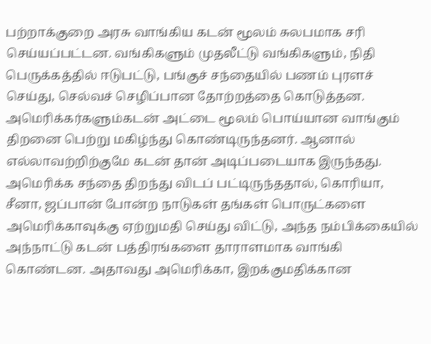பற்றாக்குறை அரசு வாங்கிய கடன் மூலம் சுலபமாக சரி செய்யப்பட்டன. வங்கிகளும் முதலீட்டு வங்கிகளும், நிதி பெருக்கத்தில் ஈடுபட்டு, பங்குச் சந்தையில் பணம் புரளச் செய்து, செல்வச் செழிப்பான தோற்றத்தை கொடுத்தன. அமெரிக்கர்களும்கடன் அட்டை மூலம் பொய்யான வாங்கும் திறனை பெற்று மகிழ்ந்து கொண்டிருந்தனர். ஆனால் எல்லாவற்றிற்குமே கடன் தான் அடிப்படையாக இருந்தது. அமெரிக்க சந்தை திறந்து விடப் பட்டிருந்ததால், கொரியா, சீனா, ஜப்பான் போன்ற நாடுகள் தங்கள் பொருட்களை அமெரிக்காவுக்கு ஏற்றுமதி செய்து விட்டு, அந்த நம்பிக்கையில் அந்நாட்டு கடன் பத்திரங்களை தாராளமாக வாங்கி கொண்டன. அதாவது அமெரிக்கா, இறக்குமதிக்கான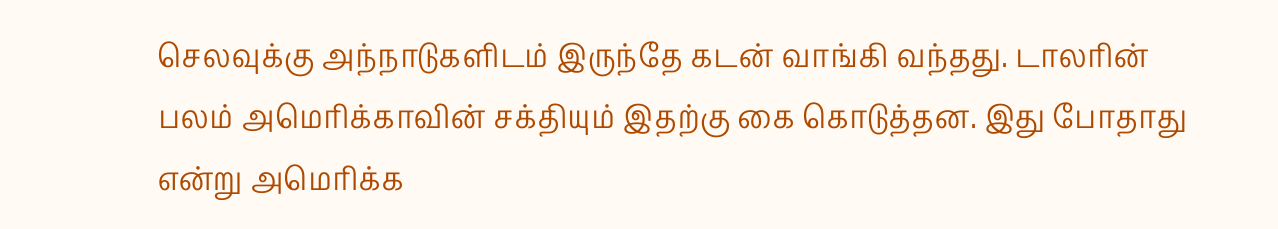செலவுக்கு அந்நாடுகளிடம் இருந்தே கடன் வாங்கி வந்தது. டாலரின் பலம் அமெரிக்காவின் சக்தியும் இதற்கு கை கொடுத்தன. இது போதாது என்று அமெரிக்க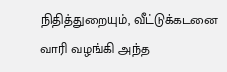நிதித்துறையும், வீட்டுக்கடனை வாரி வழங்கி அந்த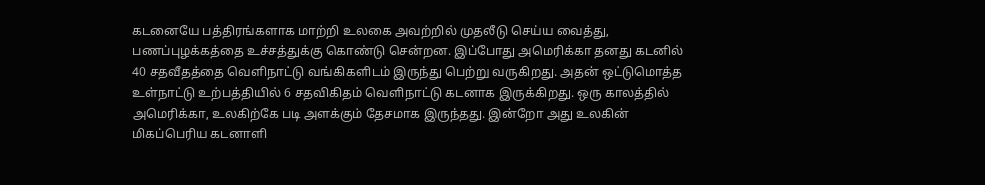கடனையே பத்திரங்களாக மாற்றி உலகை அவற்றில் முதலீடு செய்ய வைத்து, பணப்புழக்கத்தை உச்சத்துக்கு கொண்டு சென்றன. இப்போது அமெரிக்கா தனது கடனில் 40 சதவீதத்தை வெளிநாட்டு வங்கிகளிடம் இருந்து பெற்று வருகிறது. அதன் ஒட்டுமொத்த உள்நாட்டு உற்பத்தியில் 6 சதவிகிதம் வெளிநாட்டு கடனாக இருக்கிறது. ஒரு காலத்தில் அமெரிக்கா, உலகிற்கே படி அளக்கும் தேசமாக இருந்தது. இன்றோ அது உலகின் மிகப்பெரிய கடனாளி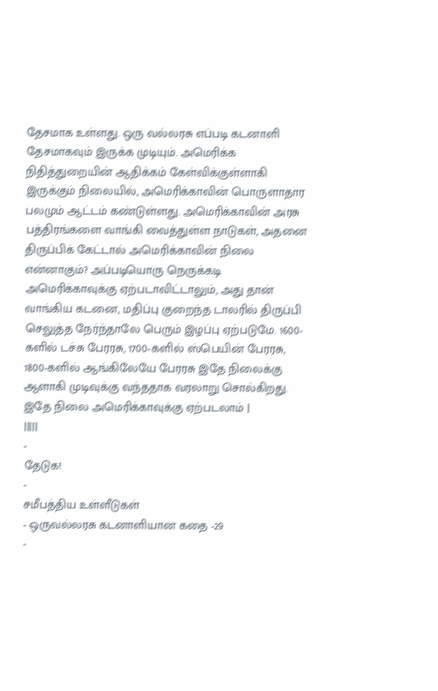தேசமாக உள்ளது. ஒரு வல்லரசு எப்படி கடனாளி தேசமாகவும் இருக்க முடியும். அமெரிக்க நிதித்துறையின் ஆதிக்கம் கேள்விக்குள்ளாகி இருக்கும் நிலையில், அமெரிக்காவின் பொருளாதார பலமும் ஆட்டம் கண்டுள்ளது. அமெரிக்காவின் அரசு பத்திரங்களை வாங்கி வைத்துள்ள நாடுகள், அதனை திருப்பிக் கேட்டால் அமெரிக்காவின் நிலை என்னாகும்? அப்படியொரு நெருக்கடி அமெரிக்காவுக்கு ஏற்படாவிட்டாலும், அது தான் வாங்கிய கடனை, மதிப்பு குறைந்த டாலரில் திருப்பி செலுத்த நேர்ந்தாலே பெரும் இழப்பு ஏற்படுமே. 1600-களில் டச்சு பேரரசு, 1700-களில் ஸ்பெயின் பேரரசு, 1800-களில் ஆங்கிலேயே பேரரசு இதே நிலைக்கு ஆளாகி முடிவுக்கு வந்ததாக வரலாறு சொல்கிறது. இதே நிலை அமெரிக்காவுக்கு ஏற்படலாம் |
|||||
-
தேடுக!
-
சமீபத்திய உள்ளீடுகள்
- ஒருவல்லரசு கடனாளியான கதை -29
-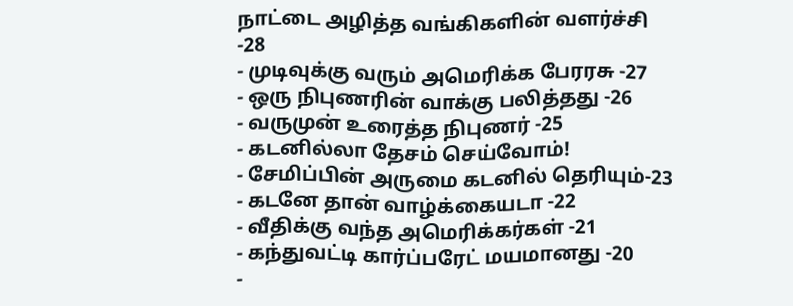நாட்டை அழித்த வங்கிகளின் வளர்ச்சி -28
- முடிவுக்கு வரும் அமெரிக்க பேரரசு -27
- ஒரு நிபுணரின் வாக்கு பலித்தது -26
- வருமுன் உரைத்த நிபுணர் -25
- கடனில்லா தேசம் செய்வோம்!
- சேமிப்பின் அருமை கடனில் தெரியும்-23
- கடனே தான் வாழ்க்கையடா -22
- வீதிக்கு வந்த அமெரிக்கர்கள் -21
- கந்துவட்டி கார்ப்பரேட் மயமானது -20
-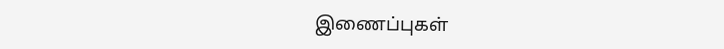இணைப்புகள்